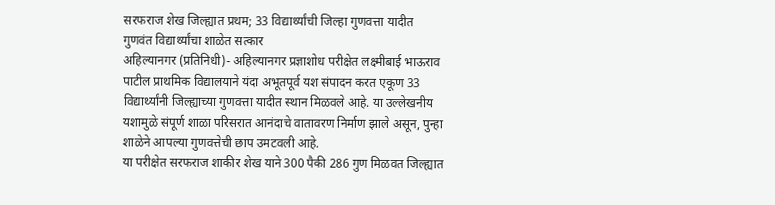सरफराज शेख जिल्ह्यात प्रथम; 33 विद्यार्थ्यांची जिल्हा गुणवत्ता यादीत
गुणवंत विद्यार्थ्यांचा शाळेत सत्कार
अहिल्यानगर (प्रतिनिधी)- अहिल्यानगर प्रज्ञाशोध परीक्षेत लक्ष्मीबाई भाऊराव पाटील प्राथमिक विद्यालयाने यंदा अभूतपूर्व यश संपादन करत एकूण 33 विद्यार्थ्यांनी जिल्ह्याच्या गुणवत्ता यादीत स्थान मिळवले आहे. या उल्लेखनीय यशामुळे संपूर्ण शाळा परिसरात आनंदाचे वातावरण निर्माण झाले असून, पुन्हा शाळेने आपल्या गुणवत्तेची छाप उमटवली आहे.
या परीक्षेत सरफराज शाकीर शेख याने 300 पैकी 286 गुण मिळवत जिल्ह्यात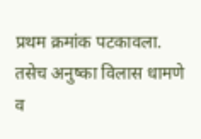प्रथम क्रमांक पटकावला. तसेच अनुष्का विलास धामणे व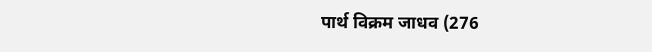पार्थ विक्रम जाधव (276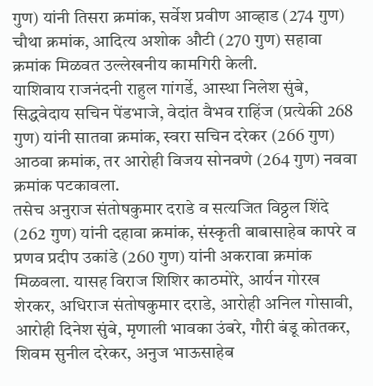गुण) यांनी तिसरा क्रमांक, सर्वेश प्रवीण आव्हाड (274 गुण) चौथा क्रमांक, आदित्य अशोक औटी (270 गुण) सहावा क्रमांक मिळवत उल्लेखनीय कामगिरी केली.
याशिवाय राजनंदनी राहुल गांगर्डे, आस्था निलेश सुंबे, सिद्धवेदाय सचिन पेंडभाजे, वेदांत वैभव राहिंज (प्रत्येकी 268 गुण) यांनी सातवा क्रमांक, स्वरा सचिन दरेकर (266 गुण) आठवा क्रमांक, तर आरोही विजय सोनवणे (264 गुण) नववा क्रमांक पटकावला.
तसेच अनुराज संतोषकुमार दराडे व सत्यजित विठ्ठल शिंदे (262 गुण) यांनी दहावा क्रमांक, संस्कृती बाबासाहेब कापरे व प्रणव प्रदीप उकांडे (260 गुण) यांनी अकरावा क्रमांक मिळवला. यासह विराज शिशिर काठमोरे, आर्यन गोरख शेरकर, अधिराज संतोषकुमार दराडे, आरोही अनिल गोसावी, आरोही दिनेश सुंबे, मृणाली भावका उंबरे, गौरी बंडू कोतकर, शिवम सुनील दरेकर, अनुज भाऊसाहेब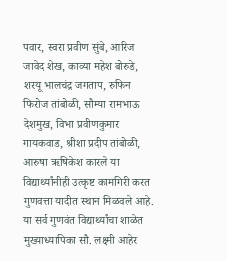पवार, स्वरा प्रवीण सुंबे, आरिज जावेद शेख, काव्या महेश बोरुडे, शरयू भालचंद्र जगताप, रुफिन फिरोज तांबोळी, सौम्या रामभाऊ देशमुख, विभा प्रवीणकुमार गायकवाड, श्रीशा प्रदीप तांबोळी, आरुषा ऋषिकेश कारले या विद्यार्थ्यांनीही उत्कृष्ट कामगिरी करत गुणवत्ता यादीत स्थान मिळवले आहे.
या सर्व गुणवंत विद्यार्थ्यांचा शाळेत मुख्याध्यापिका सौ. लक्ष्मी आहेर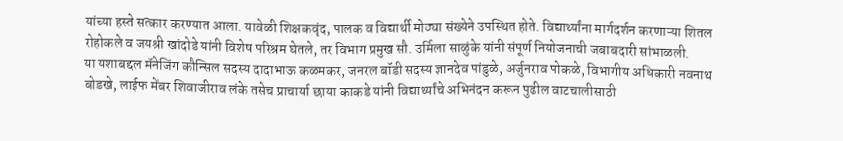यांच्या हस्ते सत्कार करण्यात आला. यावेळी शिक्षकवृंद, पालक व विद्यार्थी मोठ्या संख्येने उपस्थित होते. विद्यार्थ्यांना मार्गदर्शन करणाऱ्या शितल रोहोकले व जयश्री खांदोडे यांनी विशेष परिश्रम घेतले, तर विभाग प्रमुख सौ. उर्मिला साळुंके यांनी संपूर्ण नियोजनाची जबाबदारी सांभाळली.
या यशाबद्दल मॅनेजिंग कौन्सिल सदस्य दादाभाऊ कळमकर, जनरल बॉडी सदस्य ज्ञानदेव पांडुळे, अर्जुनराव पोकळे, विभागीय अधिकारी नवनाथ बोडखे, लाईफ मेंबर शिवाजीराव लंके तसेच प्राचार्या छाया काकडे यांनी विद्यार्थ्यांचे अभिनंदन करून पुढील वाटचालीसाठी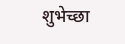शुभेच्छा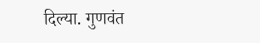दिल्या. गुणवंत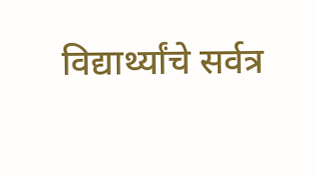विद्यार्थ्यांचे सर्वत्र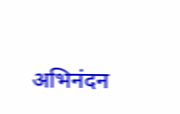अभिनंदन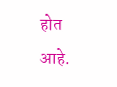होत आहे.